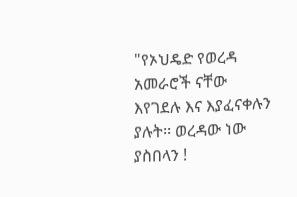"የኦህዴድ የወረዳ አመራሮች ናቸው እየገደሉ እና እያፈናቀሉን ያሉት፡፡ ወረዳው ነው ያስበላን !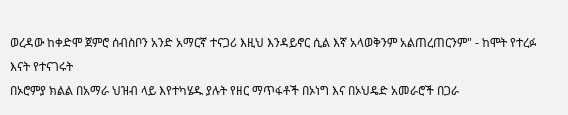ወረዳው ከቀድሞ ጀምሮ ሰብስቦን አንድ አማርኛ ተናጋሪ እዚህ እንዳይኖር ሲል እኛ አላወቅንም አልጠረጠርንም" - ከሞት የተረፉ እናት የተናገሩት
በኦሮምያ ክልል በአማራ ህዝብ ላይ እየተካሄዱ ያሉት የዘር ማጥፋቶች በኦነግ እና በኦህዴድ አመራሮች በጋራ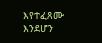እየተፈጸሙ እንደሆን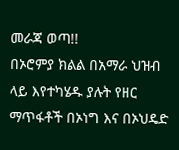መራጃ ወጣ!!
በኦሮምያ ክልል በአማራ ህዝብ ላይ እየተካሄዱ ያሉት የዘር ማጥፋቶች በኦነግ እና በኦህዴድ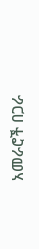አመራሮች በጋራ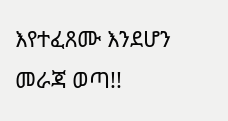እየተፈጸሙ እንደሆን መራጃ ወጣ!!